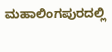ಮಹಾಲಿಂಗಪುರದಲ್ಲಿ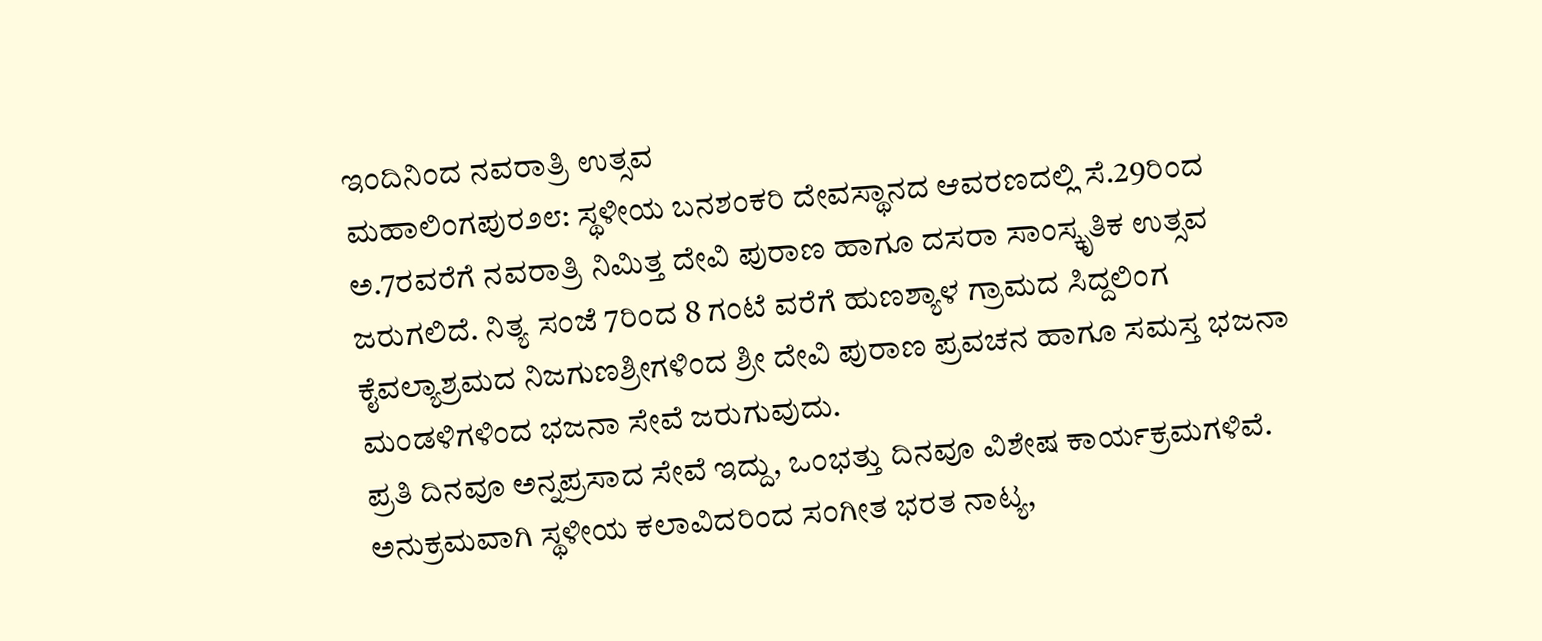ಇಂದಿನಿಂದ ನವರಾತ್ರಿ ಉತ್ಸವ
ಮಹಾಲಿಂಗಪುರ೨೮: ಸ್ಥಳೀಯ ಬನಶಂಕರಿ ದೇವಸ್ಥಾನದ ಆವರಣದಲ್ಲಿ ಸೆ.29ರಿಂದ ಅ.7ರವರೆಗೆ ನವರಾತ್ರಿ ನಿಮಿತ್ತ ದೇವಿ ಪುರಾಣ ಹಾಗೂ ದಸರಾ ಸಾಂಸ್ಕೃತಿಕ ಉತ್ಸವ ಜರುಗಲಿದೆ. ನಿತ್ಯ ಸಂಜೆ 7ರಿಂದ 8 ಗಂಟೆ ವರೆಗೆ ಹುಣಶ್ಯಾಳ ಗ್ರಾಮದ ಸಿದ್ದಲಿಂಗ ಕೈವಲ್ಯಾಶ್ರಮದ ನಿಜಗುಣಶ್ರೀಗಳಿಂದ ಶ್ರೀ ದೇವಿ ಪುರಾಣ ಪ್ರವಚನ ಹಾಗೂ ಸಮಸ್ತ ಭಜನಾ ಮಂಡಳಿಗಳಿಂದ ಭಜನಾ ಸೇವೆ ಜರುಗುವುದು.
ಪ್ರತಿ ದಿನವೂ ಅನ್ನಪ್ರಸಾದ ಸೇವೆ ಇದ್ದು, ಒಂಭತ್ತು ದಿನವೂ ವಿಶೇಷ ಕಾರ್ಯಕ್ರಮಗಳಿವೆ. ಅನುಕ್ರಮವಾಗಿ ಸ್ಥಳೀಯ ಕಲಾವಿದರಿಂದ ಸಂಗೀತ ಭರತ ನಾಟ್ಯ,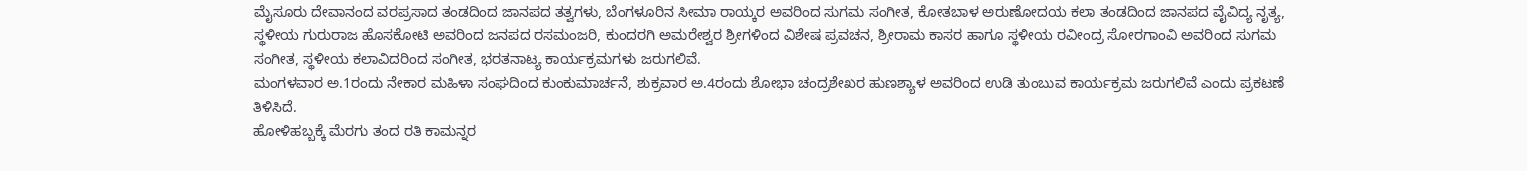ಮೈಸೂರು ದೇವಾನಂದ ವರಪ್ರಸಾದ ತಂಡದಿಂದ ಜಾನಪದ ತತ್ವಗಳು, ಬೆಂಗಳೂರಿನ ಸೀಮಾ ರಾಯ್ಕರ ಅವರಿಂದ ಸುಗಮ ಸಂಗೀತ, ಕೋತಬಾಳ ಅರುಣೋದಯ ಕಲಾ ತಂಡದಿಂದ ಜಾನಪದ ವೈವಿದ್ಯ ನೃತ್ಯ, ಸ್ಥಳೀಯ ಗುರುರಾಜ ಹೊಸಕೋಟಿ ಅವರಿಂದ ಜನಪದ ರಸಮಂಜರಿ, ಕುಂದರಗಿ ಅಮರೇಶ್ವರ ಶ್ರೀಗಳಿಂದ ವಿಶೇಷ ಪ್ರವಚನ, ಶ್ರೀರಾಮ ಕಾಸರ ಹಾಗೂ ಸ್ಥಳೀಯ ರವೀಂದ್ರ ಸೋರಗಾಂವಿ ಅವರಿಂದ ಸುಗಮ ಸಂಗೀತ, ಸ್ಥಳೀಯ ಕಲಾವಿದರಿಂದ ಸಂಗೀತ, ಭರತನಾಟ್ಯ ಕಾರ್ಯಕ್ರಮಗಳು ಜರುಗಲಿವೆ.
ಮಂಗಳವಾರ ಅ.1ರಂದು ನೇಕಾರ ಮಹಿಳಾ ಸಂಘದಿಂದ ಕುಂಕುಮಾರ್ಚನೆ, ಶುಕ್ರವಾರ ಅ.4ರಂದು ಶೋಭಾ ಚಂದ್ರಶೇಖರ ಹುಣಶ್ಯಾಳ ಅವರಿಂದ ಉಡಿ ತುಂಬುವ ಕಾರ್ಯಕ್ರಮ ಜರುಗಲಿವೆ ಎಂದು ಪ್ರಕಟಣೆ ತಿಳಿಸಿದೆ.
ಹೋಳಿಹಬ್ಬಕ್ಕೆ ಮೆರಗು ತಂದ ರತಿ ಕಾಮನ್ನರ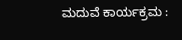ಮದುವೆ ಕಾರ್ಯಕ್ರಮ :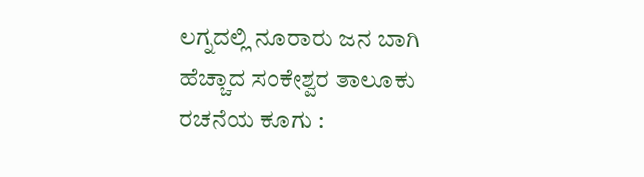ಲಗ್ನದಲ್ಲಿ ನೂರಾರು ಜನ ಬಾಗಿ
ಹೆಚ್ಚಾದ ಸಂಕೇಶ್ವರ ತಾಲೂಕು ರಚನೆಯ ಕೂಗು :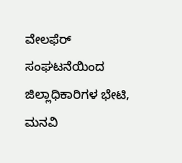ವೇಲಫೆರ್ ಸಂಘಟನೆಯಿಂದ ಜಿಲ್ಲಾಧಿಕಾರಿಗಳ ಭೇಟಿ, ಮನವಿ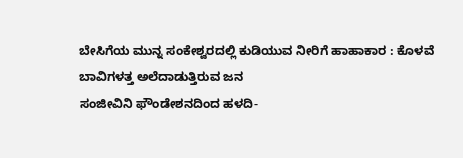ಬೇಸಿಗೆಯ ಮುನ್ನ ಸಂಕೇಶ್ವರದಲ್ಲಿ ಕುಡಿಯುವ ನೀರಿಗೆ ಹಾಹಾಕಾರ : ಕೊಳವೆ ಬಾವಿಗಳತ್ತ ಅಲೆದಾಡುತ್ತಿರುವ ಜನ
ಸಂಜೀವಿನಿ ಫೌಂಡೇಶನದಿಂದ ಹಳದಿ-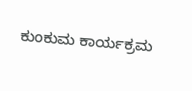ಕುಂಕುಮ ಕಾರ್ಯಕ್ರಮ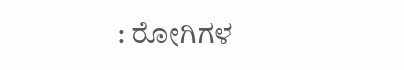: ರೋಗಿಗಳ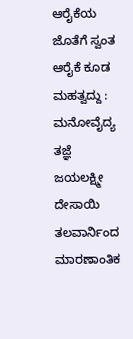ಆರೈಕೆಯ ಜೊತೆಗೆ ಸ್ವಂತ ಆರೈಕೆ ಕೂಡ ಮಹತ್ವದ್ದು : ಮನೋವೈದ್ಯ ತಜ್ಞೆ ಜಯಲಕ್ಷ್ಮೀ ದೇಸಾಯಿ
ತಲವಾರ್ನಿಂದ ಮಾರಣಾಂತಿಕ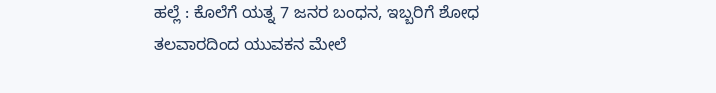ಹಲ್ಲೆ : ಕೊಲೆಗೆ ಯತ್ನ 7 ಜನರ ಬಂಧನ, ಇಬ್ಬರಿಗೆ ಶೋಧ
ತಲವಾರದಿಂದ ಯುವಕನ ಮೇಲೆ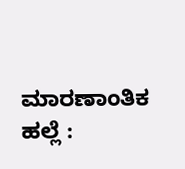ಮಾರಣಾಂತಿಕ ಹಲ್ಲೆ :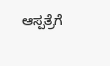ಆಸ್ಪತ್ರೆಗೆ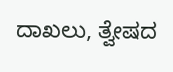ದಾಖಲು, ತ್ವೇಷದ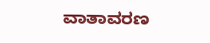ವಾತಾವರಣ